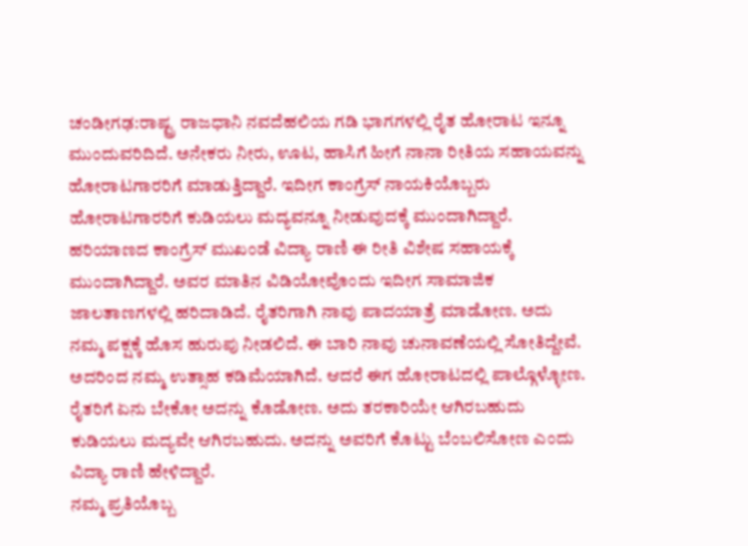ಚಂಡೀಗಢ:ರಾಷ್ಟ್ರ ರಾಜಧಾನಿ ನವದೆಹಲಿಯ ಗಡಿ ಭಾಗಗಳಲ್ಲಿ ರೈತ ಹೋರಾಟ ಇನ್ನೂ ಮುಂದುವರಿದಿದೆ. ಅನೇಕರು ನೀರು, ಊಟ, ಹಾಸಿಗೆ ಹೀಗೆ ನಾನಾ ರೀತಿಯ ಸಹಾಯವನ್ನು ಹೋರಾಟಗಾರರಿಗೆ ಮಾಡುತ್ತಿದ್ದಾರೆ. ಇದೀಗ ಕಾಂಗ್ರೆಸ್ ನಾಯಕಿಯೊಬ್ಬರು ಹೋರಾಟಗಾರರಿಗೆ ಕುಡಿಯಲು ಮದ್ಯವನ್ನೂ ನೀಡುವುದಕ್ಕೆ ಮುಂದಾಗಿದ್ದಾರೆ.
ಹರಿಯಾಣದ ಕಾಂಗ್ರೆಸ್ ಮುಖಂಡೆ ವಿದ್ಯಾ ರಾಣಿ ಈ ರೀತಿ ವಿಶೇಷ ಸಹಾಯಕ್ಕೆ ಮುಂದಾಗಿದ್ದಾರೆ. ಅವರ ಮಾತಿನ ವಿಡಿಯೋವೊಂದು ಇದೀಗ ಸಾಮಾಜಿಕ ಜಾಲತಾಣಗಳಲ್ಲಿ ಹರಿದಾಡಿದೆ. ರೈತರಿಗಾಗಿ ನಾವು ಪಾದಯಾತ್ರೆ ಮಾಡೋಣ. ಅದು ನಮ್ಮ ಪಕ್ಷಕ್ಕೆ ಹೊಸ ಹುರುಪು ನೀಡಲಿದೆ. ಈ ಬಾರಿ ನಾವು ಚುನಾವಣೆಯಲ್ಲಿ ಸೋತಿದ್ದೇವೆ. ಅದರಿಂದ ನಮ್ಮ ಉತ್ಸಾಹ ಕಡಿಮೆಯಾಗಿದೆ. ಆದರೆ ಈಗ ಹೋರಾಟದಲ್ಲಿ ಪಾಲ್ಗೊಳ್ಳೋಣ. ರೈತರಿಗೆ ಏನು ಬೇಕೋ ಅದನ್ನು ಕೊಡೋಣ. ಅದು ತರಕಾರಿಯೇ ಆಗಿರಬಹುದು ಕುಡಿಯಲು ಮದ್ಯವೇ ಆಗಿರಬಹುದು. ಅದನ್ನು ಅವರಿಗೆ ಕೊಟ್ಟು ಬೆಂಬಲಿಸೋಣ ಎಂದು ವಿದ್ಯಾ ರಾಣಿ ಹೇಳಿದ್ದಾರೆ.
ನಮ್ಮ ಪ್ರತಿಯೊಬ್ಬ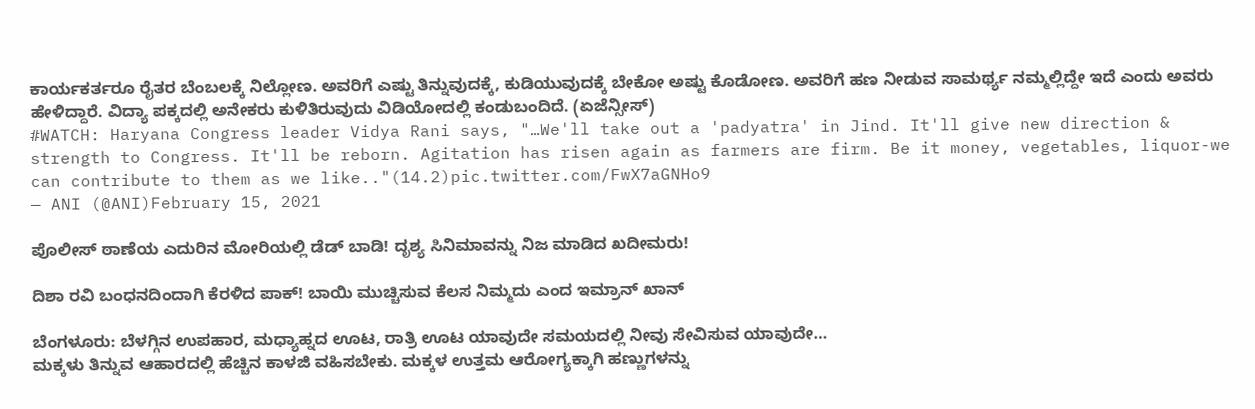ಕಾರ್ಯಕರ್ತರೂ ರೈತರ ಬೆಂಬಲಕ್ಕೆ ನಿಲ್ಲೋಣ. ಅವರಿಗೆ ಎಷ್ಟು ತಿನ್ನುವುದಕ್ಕೆ, ಕುಡಿಯುವುದಕ್ಕೆ ಬೇಕೋ ಅಷ್ಟು ಕೊಡೋಣ. ಅವರಿಗೆ ಹಣ ನೀಡುವ ಸಾಮರ್ಥ್ಯ ನಮ್ಮಲ್ಲಿದ್ದೇ ಇದೆ ಎಂದು ಅವರು ಹೇಳಿದ್ದಾರೆ. ವಿದ್ಯಾ ಪಕ್ಕದಲ್ಲಿ ಅನೇಕರು ಕುಳಿತಿರುವುದು ವಿಡಿಯೋದಲ್ಲಿ ಕಂಡುಬಂದಿದೆ. (ಏಜೆನ್ಸೀಸ್)
#WATCH: Haryana Congress leader Vidya Rani says, "…We'll take out a 'padyatra' in Jind. It'll give new direction & strength to Congress. It'll be reborn. Agitation has risen again as farmers are firm. Be it money, vegetables, liquor-we can contribute to them as we like.."(14.2)pic.twitter.com/FwX7aGNHo9
— ANI (@ANI)February 15, 2021

ಪೊಲೀಸ್ ಠಾಣೆಯ ಎದುರಿನ ಮೋರಿಯಲ್ಲಿ ಡೆಡ್ ಬಾಡಿ! ದೃಶ್ಯ ಸಿನಿಮಾವನ್ನು ನಿಜ ಮಾಡಿದ ಖದೀಮರು!

ದಿಶಾ ರವಿ ಬಂಧನದಿಂದಾಗಿ ಕೆರಳಿದ ಪಾಕ್! ಬಾಯಿ ಮುಚ್ಚಿಸುವ ಕೆಲಸ ನಿಮ್ಮದು ಎಂದ ಇಮ್ರಾನ್ ಖಾನ್

ಬೆಂಗಳೂರು: ಬೆಳಗ್ಗಿನ ಉಪಹಾರ, ಮಧ್ಯಾಹ್ನದ ಊಟ, ರಾತ್ರಿ ಊಟ ಯಾವುದೇ ಸಮಯದಲ್ಲಿ ನೀವು ಸೇವಿಸುವ ಯಾವುದೇ…
ಮಕ್ಕಳು ತಿನ್ನುವ ಆಹಾರದಲ್ಲಿ ಹೆಚ್ಚಿನ ಕಾಳಜಿ ವಹಿಸಬೇಕು. ಮಕ್ಕಳ ಉತ್ತಮ ಆರೋಗ್ಯಕ್ಕಾಗಿ ಹಣ್ಣುಗಳನ್ನು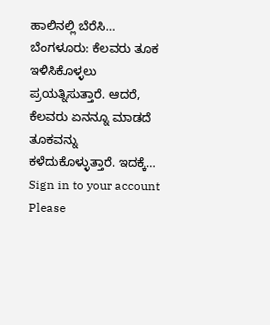ಹಾಲಿನಲ್ಲಿ ಬೆರೆಸಿ…
ಬೆಂಗಳೂರು: ಕೆಲವರು ತೂಕ ಇಳಿಸಿಕೊಳ್ಳಲು ಪ್ರಯತ್ನಿಸುತ್ತಾರೆ. ಆದರೆ, ಕೆಲವರು ಏನನ್ನೂ ಮಾಡದೆ ತೂಕವನ್ನು ಕಳೆದುಕೊಳ್ಳುತ್ತಾರೆ. ಇದಕ್ಕೆ…
Sign in to your account
Please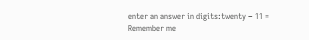enter an answer in digits:twenty − 11 =
Remember me